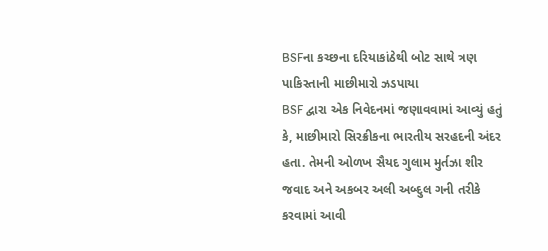BSFના કચ્છના દરિયાકાંઠેથી બોટ સાથે ત્રણ પાકિસ્તાની માછીમારો ઝડપાયા
BSF દ્વારા એક નિવેદનમાં જણાવવામાં આવ્યું હતું કે, માછીમારો સિરક્રીકના ભારતીય સરહદની અંદર હતા. તેમની ઓળખ સૈયદ ગુલામ મુર્તઝા શીર જવાદ અને અકબર અલી અબ્દુલ ગની તરીકે કરવામાં આવી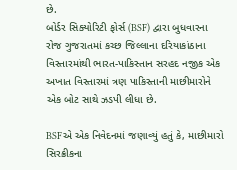છે.
બોર્ડર સિક્યોરિટી ફોર્સ (BSF) દ્વારા બુધવારના રોજ ગુજરાતમાં કચ્છ જિલ્લાના દરિયાકાંઠાના વિસ્તારમાંથી ભારત-પાકિસ્તાન સરહદ નજીક એક અખાત વિસ્તારમાં ત્રણ પાકિસ્તાની માછીમારોને એક બોટ સાથે ઝડપી લીધા છે.

BSFએ એક નિવેદનમાં જણાવ્યું હતું કે, માછીમારો સિરક્રીકના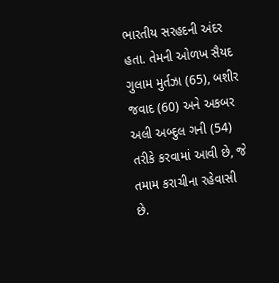ભારતીય સરહદની અંદર હતા. તેમની ઓળખ સૈયદ ગુલામ મુર્તઝા (65), બશીર જવાદ (60) અને અકબર અલી અબ્દુલ ગની (54) તરીકે કરવામાં આવી છે, જે તમામ કરાચીના રહેવાસી છે.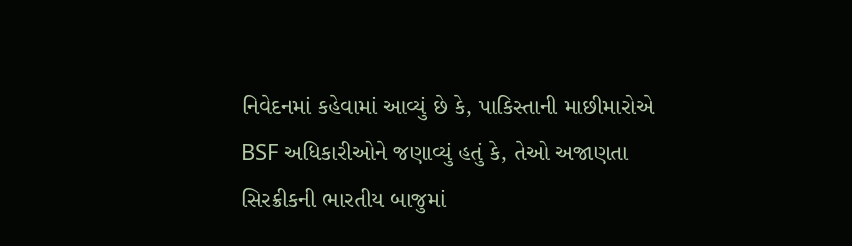નિવેદનમાં કહેવામાં આવ્યું છે કે, પાકિસ્તાની માછીમારોએ BSF અધિકારીઓને જણાવ્યું હતું કે, તેઓ અજાણતા સિરક્રીકની ભારતીય બાજુમાં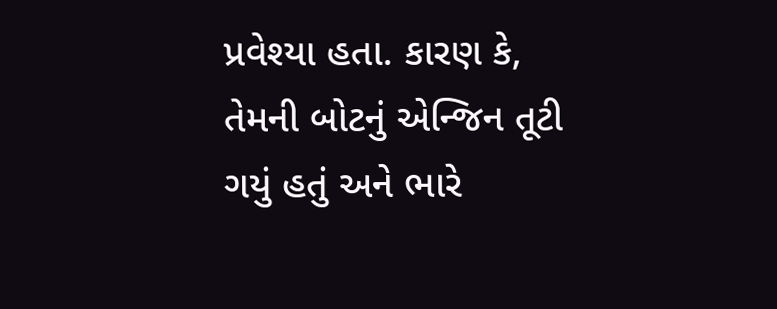પ્રવેશ્યા હતા. કારણ કે, તેમની બોટનું એન્જિન તૂટી ગયું હતું અને ભારે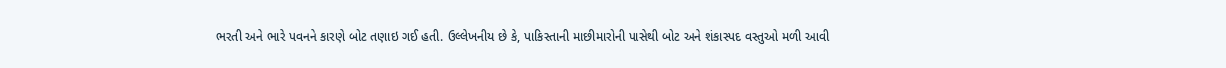ભરતી અને ભારે પવનને કારણે બોટ તણાઇ ગઈ હતી. ઉલ્લેખનીય છે કે, પાકિસ્તાની માછીમારોની પાસેથી બોટ અને શંકાસ્પદ વસ્તુઓ મળી આવી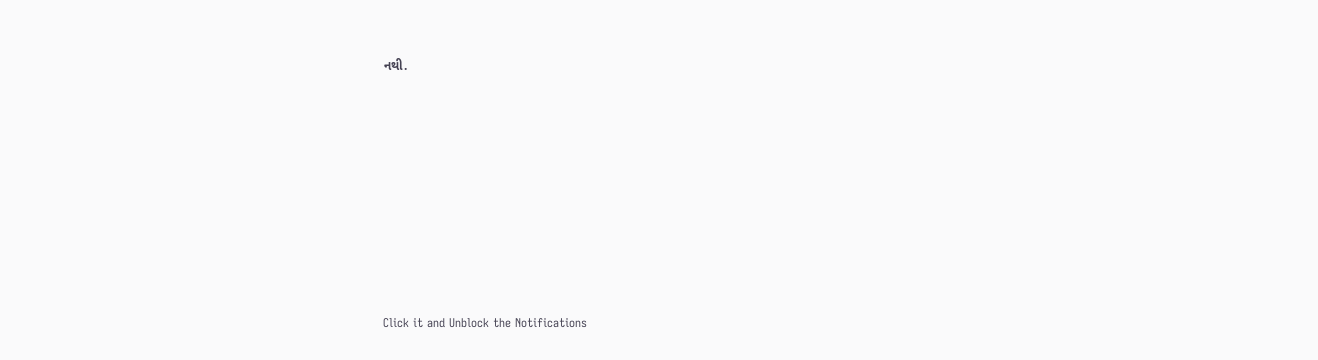નથી.












Click it and Unblock the Notifications